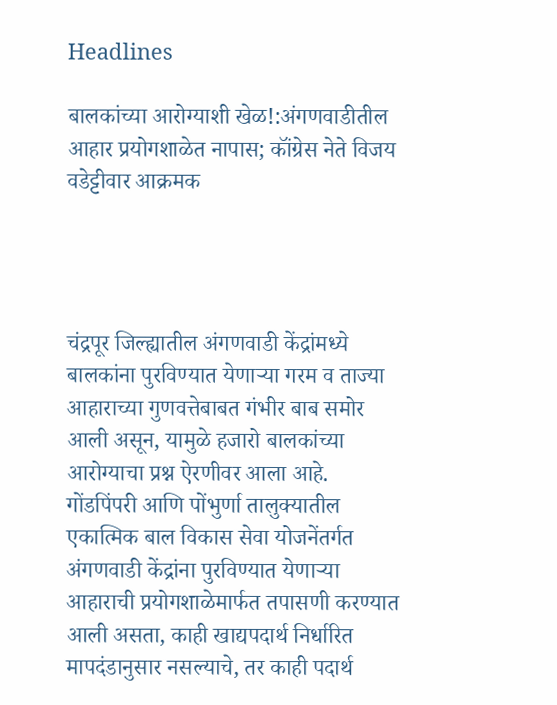Headlines

बालकांच्या आरोग्याशी खेळ!:अंगणवाडीतील आहार प्रयोगशाळेत नापास; कॉंग्रेस नेते विजय वडेट्टीवार आक्रमक




चंद्रपूर जिल्ह्यातील अंगणवाडी केंद्रांमध्ये बालकांना पुरविण्यात येणाऱ्या गरम व ताज्या आहाराच्या गुणवत्तेबाबत गंभीर बाब समोर आली असून, यामुळे हजारो बालकांच्या आरोग्याचा प्रश्न ऐरणीवर आला आहे. गोंडपिंपरी आणि पोंभुर्णा तालुक्यातील एकात्मिक बाल विकास सेवा योजनेंतर्गत अंगणवाडी केंद्रांना पुरविण्यात येणाऱ्या आहाराची प्रयोगशाळेमार्फत तपासणी करण्यात आली असता, काही खाद्यपदार्थ निर्धारित मापदंडानुसार नसल्याचे, तर काही पदार्थ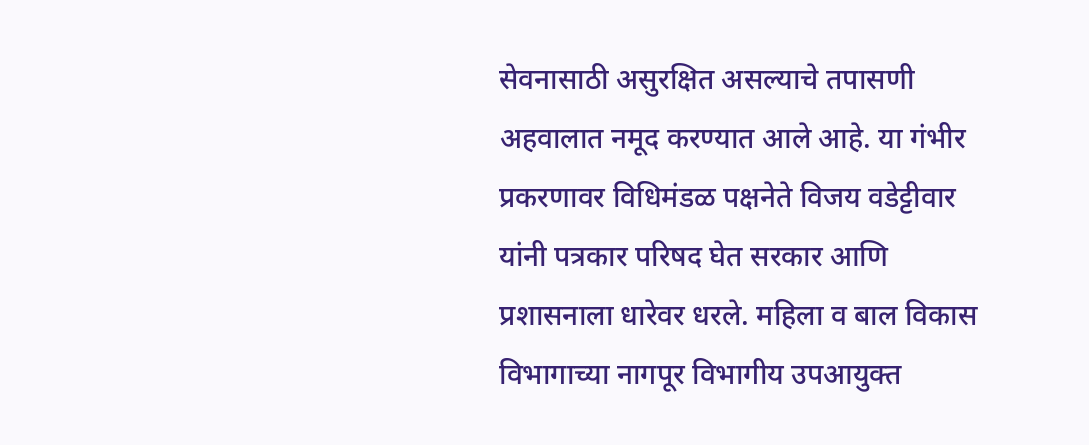सेवनासाठी असुरक्षित असल्याचे तपासणी अहवालात नमूद करण्यात आले आहे. या गंभीर प्रकरणावर विधिमंडळ पक्षनेते विजय वडेट्टीवार यांनी पत्रकार परिषद घेत सरकार आणि प्रशासनाला धारेवर धरले. महिला व बाल विकास विभागाच्या नागपूर विभागीय उपआयुक्त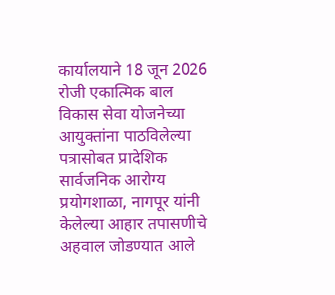कार्यालयाने 18 जून 2026 रोजी एकात्मिक बाल विकास सेवा योजनेच्या आयुक्तांना पाठविलेल्या पत्रासोबत प्रादेशिक सार्वजनिक आरोग्य प्रयोगशाळा, नागपूर यांनी केलेल्या आहार तपासणीचे अहवाल जोडण्यात आले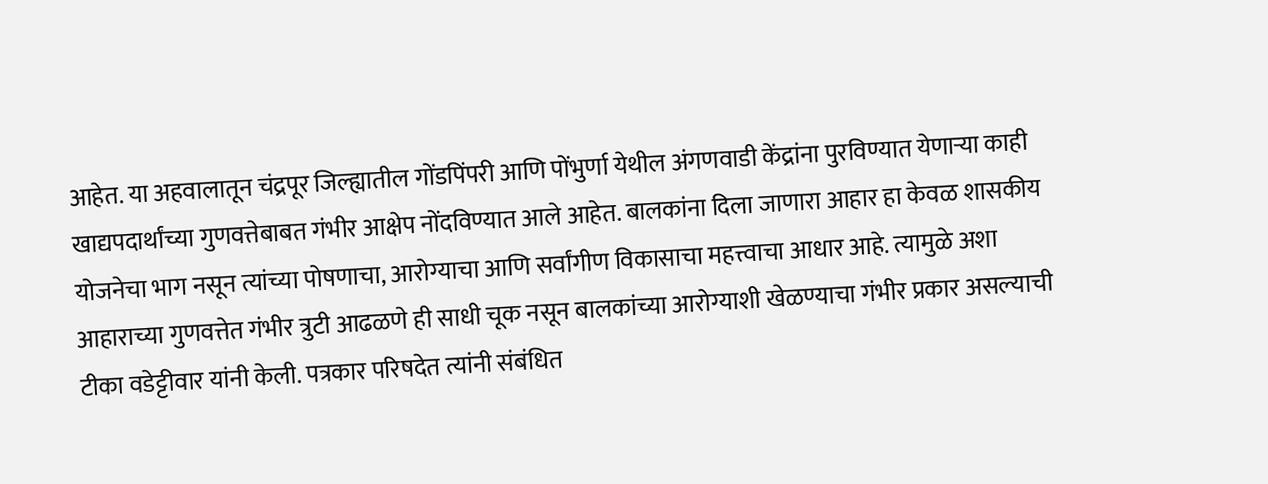आहेत. या अहवालातून चंद्रपूर जिल्ह्यातील गोंडपिंपरी आणि पोंभुर्णा येथील अंगणवाडी केंद्रांना पुरविण्यात येणाऱ्या काही खाद्यपदार्थांच्या गुणवत्तेबाबत गंभीर आक्षेप नोंदविण्यात आले आहेत. बालकांना दिला जाणारा आहार हा केवळ शासकीय योजनेचा भाग नसून त्यांच्या पोषणाचा, आरोग्याचा आणि सर्वांगीण विकासाचा महत्त्वाचा आधार आहे. त्यामुळे अशा आहाराच्या गुणवत्तेत गंभीर त्रुटी आढळणे ही साधी चूक नसून बालकांच्या आरोग्याशी खेळण्याचा गंभीर प्रकार असल्याची टीका वडेट्टीवार यांनी केली. पत्रकार परिषदेत त्यांनी संबंधित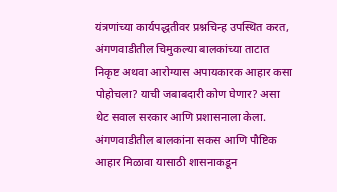यंत्रणांच्या कार्यपद्धतीवर प्रश्नचिन्ह उपस्थित करत, अंगणवाडीतील चिमुकल्या बालकांच्या ताटात निकृष्ट अथवा आरोग्यास अपायकारक आहार कसा पोहोचला? याची जबाबदारी कोण घेणार? असा थेट सवाल सरकार आणि प्रशासनाला केला. अंगणवाडीतील बालकांना सकस आणि पौष्टिक आहार मिळावा यासाठी शासनाकडून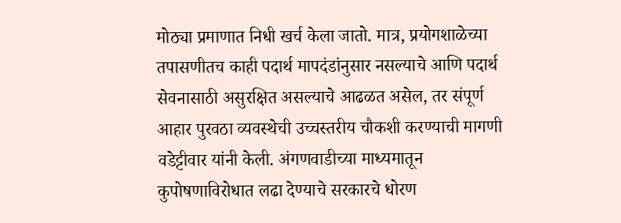मोठ्या प्रमाणात निधी खर्च केला जातो. मात्र, प्रयोगशाळेच्या तपासणीतच काही पदार्थ मापदंडांनुसार नसल्याचे आणि पदार्थ सेवनासाठी असुरक्षित असल्याचे आढळत असेल, तर संपूर्ण आहार पुरवठा व्यवस्थेची उच्चस्तरीय चौकशी करण्याची मागणी वडेट्टीवार यांनी केली. अंगणवाडीच्या माध्यमातून कुपोषणाविरोधात लढा देण्याचे सरकारचे धोरण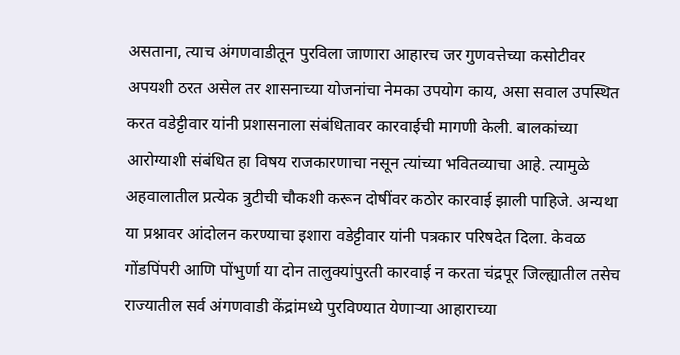असताना, त्याच अंगणवाडीतून पुरविला जाणारा आहारच जर गुणवत्तेच्या कसोटीवर अपयशी ठरत असेल तर शासनाच्या योजनांचा नेमका उपयोग काय, असा सवाल उपस्थित करत वडेट्टीवार यांनी प्रशासनाला संबंधितावर कारवाईची मागणी केली. बालकांच्या आरोग्याशी संबंधित हा विषय राजकारणाचा नसून त्यांच्या भवितव्याचा आहे. त्यामुळे अहवालातील प्रत्येक त्रुटीची चौकशी करून दोषींवर कठोर कारवाई झाली पाहिजे. अन्यथा या प्रश्नावर आंदोलन करण्याचा इशारा वडेट्टीवार यांनी पत्रकार परिषदेत दिला. केवळ गोंडपिंपरी आणि पोंभुर्णा या दोन तालुक्यांपुरती कारवाई न करता चंद्रपूर जिल्ह्यातील तसेच राज्यातील सर्व अंगणवाडी केंद्रांमध्ये पुरविण्यात येणाऱ्या आहाराच्या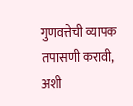गुणवत्तेची व्यापक तपासणी करावी, अशी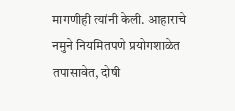मागणीही त्यांनी केली. आहाराचे नमुने नियमितपणे प्रयोगशाळेत तपासावेत, दोषी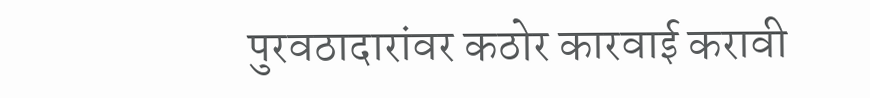पुरवठादारांवर कठोर कारवाई करावी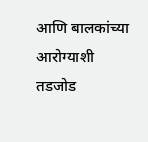आणि बालकांच्या आरोग्याशी तडजोड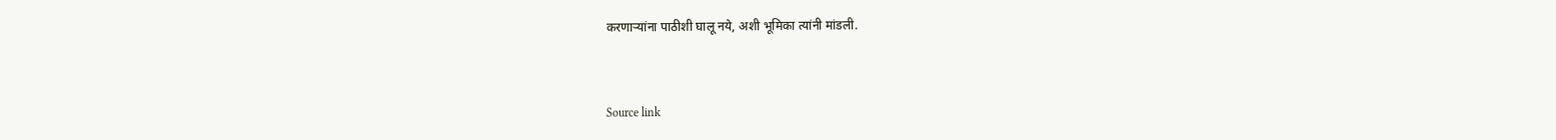करणाऱ्यांना पाठीशी घालू नये, अशी भूमिका त्यांनी मांडली.



Source link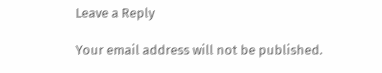Leave a Reply

Your email address will not be published.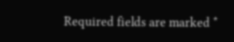Required fields are marked *